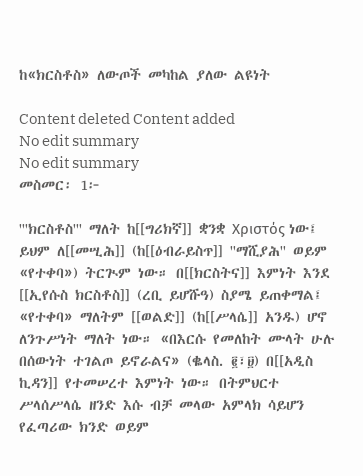ከ«ክርስቶስ» ለውጦች መካከል ያለው ልዩነት

Content deleted Content added
No edit summary
No edit summary
መስመር፡ 1፦

'''ክርስቶስ''' ማለት ከ[[ግሪክኛ]] ቋንቋ Χριστός ነው፤ ይህም ለ[[መሢሕ]] (ከ[[ዕብራይስጥ]] ''ማሺያሕ'' ወይም «የተቀባ») ትርጒም ነው። በ[[ክርስትና]] እምነት እንደ [[ኢየሱስ ክርስቶስ]] (ረቢ ይሆሹዓ) ስያሜ ይጠቀማል፤ «የተቀባ» ማለትም [[ወልድ]] (ከ[[ሥላሴ]] አንዱ) ሆኖ ለንጉሥነት ማለት ነው። «በእርሱ የመለከት ሙላት ሁሉ በሰውነት ተገልጦ ይኖራልና» (ቈላስ. ፪፣፱) በ[[አዲስ ኪዳን]] የተመሠረተ እምነት ነው። በትምህርተ ሥላሰሥላሴ ዘንድ እሱ ብቻ መላው አምላክ ሳይሆን የፈጣሪው ክንድ ወይም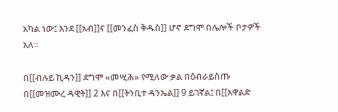አካል ነው፤ እንደ [[አብ]]ና [[መንፈስ ቅዱስ]] ሆኖ ደግሞ በሌሎች ቦታዎች አለ።

በ[[ብሉይ ኪዳን]] ደግሞ «መሢሕ» የሚለው ቃል በዕብራይስጡ በ[[መዝሙረ ዳዊት]] 2 እና በ[[ትንቢተ ዳንኤል]] 9 ይገኛል፤ በ[[አዋልድ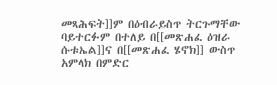መጻሕፍት]]ም በዕብራይስጥ ትርጉማቸው ባይተርፉም በተለይ በ[[መጽሐፈ ዕዝራ ሱቱኤል]]ና በ[[መጽሐፈ ሄኖክ]] ውስጥ አምላክ በምድር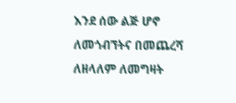እንደ ሰው ልጅ ሆኖ ለመጎብኘትና በመጨረሻ ለዘላለም ለመግዛት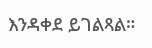እንዳቀደ ይገልጻል።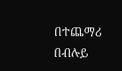በተጨማሪ በብሉይ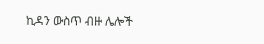ኪዳን ውስጥ ብዙ ሌሎች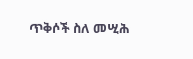ጥቅሶች ስለ መሢሕ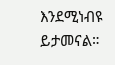እንደሚነብዩ ይታመናል።